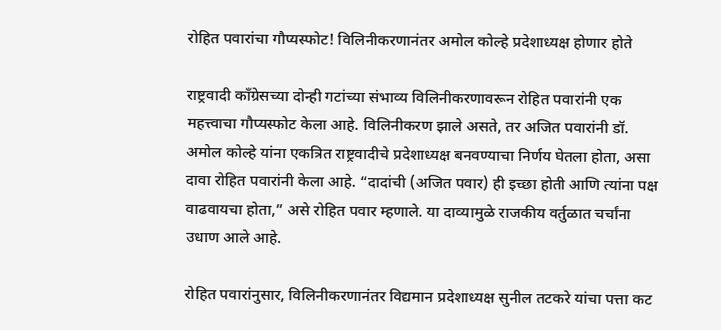रोहित पवारांचा गौप्यस्फोट! विलिनीकरणानंतर अमोल कोल्हे प्रदेशाध्यक्ष होणार होते

राष्ट्रवादी काँग्रेसच्या दोन्ही गटांच्या संभाव्य विलिनीकरणावरून रोहित पवारांनी एक महत्त्वाचा गौप्यस्फोट केला आहे. विलिनीकरण झाले असते, तर अजित पवारांनी डॉ. अमोल कोल्हे यांना एकत्रित राष्ट्रवादीचे प्रदेशाध्यक्ष बनवण्याचा निर्णय घेतला होता, असा दावा रोहित पवारांनी केला आहे. “दादांची (अजित पवार) ही इच्छा होती आणि त्यांना पक्ष वाढवायचा होता,” असे रोहित पवार म्हणाले. या दाव्यामुळे राजकीय वर्तुळात चर्चांना उधाण आले आहे.

रोहित पवारांनुसार, विलिनीकरणानंतर विद्यमान प्रदेशाध्यक्ष सुनील तटकरे यांचा पत्ता कट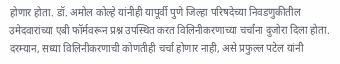होणार होता. डॉ. अमोल कोल्हे यांनीही यापूर्वी पुणे जिल्हा परिषदेच्या निवडणुकीतील उमेदवारांच्या एबी फॉर्मवरून प्रश्न उपस्थित करत विलिनीकरणाच्या चर्चांना दुजोरा दिला होता. दरम्यान, सध्या विलिनीकरणाची कोणतीही चर्चा होणार नाही, असे प्रफुल्ल पटेल यांनी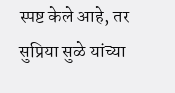स्पष्ट केले आहे, तर सुप्रिया सुळे यांच्या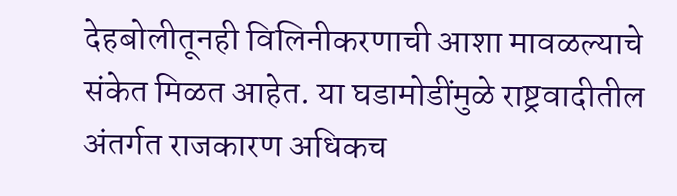देहबोलीतूनही विलिनीकरणाची आशा मावळल्याचे संकेत मिळत आहेत. या घडामोडींमुळे राष्ट्रवादीतील अंतर्गत राजकारण अधिकच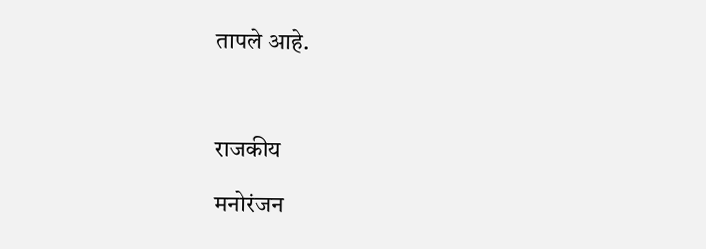तापले आहे.



राजकीय

मनोरंजन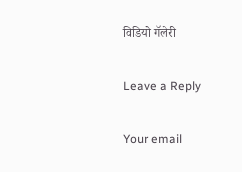विडियो गॅलेरी

Leave a Reply

Your email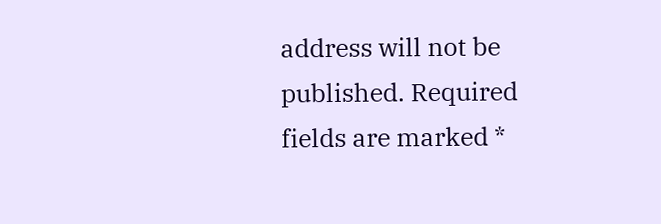address will not be published. Required fields are marked *